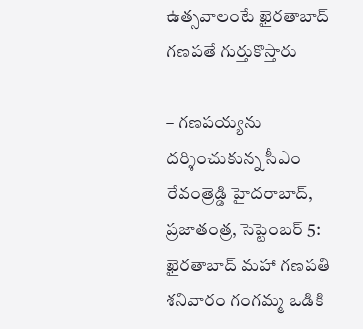ఉత్సవాలంటే ఖైరతాబాద్ గణపతే గుర్తుకొస్తారు

– గణపయ్యను దర్శించుకున్న సీఎం రేవంత్రెడ్డి హైదరాబాద్, ప్రజాతంత్ర, సెప్టెంబర్ 5: ఖైరతాబాద్ మహా గణపతి శనివారం గంగమ్మ ఒడికి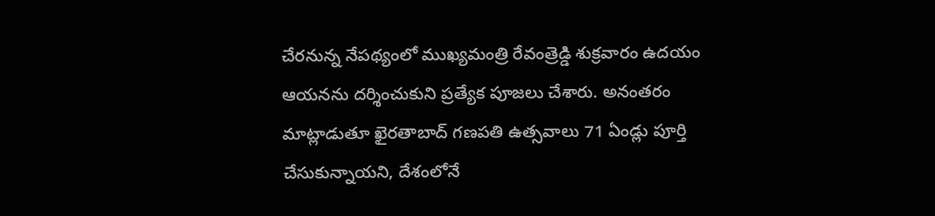చేరనున్న నేపథ్యంలో ముఖ్యమంత్రి రేవంత్రెడ్డి శుక్రవారం ఉదయం ఆయనను దర్శించుకుని ప్రత్యేక పూజలు చేశారు. అనంతరం మాట్లాడుతూ ఖైరతాబాద్ గణపతి ఉత్సవాలు 71 ఏండ్లు పూర్తి చేసుకున్నాయని, దేశంలోనే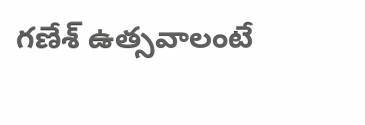గణేశ్ ఉత్సవాలంటే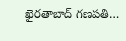ఖైరతాబాద్ గణపతి…